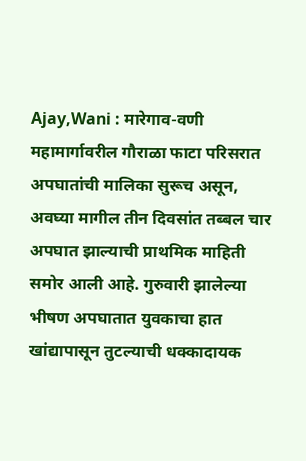Ajay,Wani : मारेगाव-वणी महामार्गावरील गौराळा फाटा परिसरात अपघातांची मालिका सुरूच असून, अवघ्या मागील तीन दिवसांत तब्बल चार अपघात झाल्याची प्राथमिक माहिती समोर आली आहे. गुरुवारी झालेल्या भीषण अपघातात युवकाचा हात खांद्यापासून तुटल्याची धक्कादायक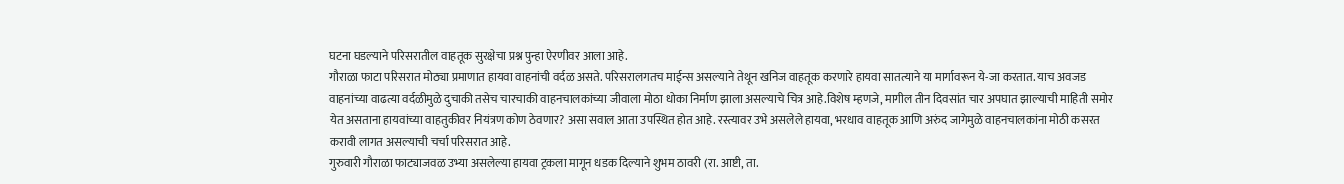घटना घडल्याने परिसरातील वाहतूक सुरक्षेचा प्रश्न पुन्हा ऐरणीवर आला आहे.
गौराळा फाटा परिसरात मोठ्या प्रमाणात हायवा वाहनांची वर्दळ असते. परिसरालगतच माईन्स असल्याने तेथून खनिज वाहतूक करणारे हायवा सातत्याने या मार्गावरून ये-जा करतात. याच अवजड वाहनांच्या वाढत्या वर्दळीमुळे दुचाकी तसेच चारचाकी वाहनचालकांच्या जीवाला मोठा धोका निर्माण झाला असल्याचे चित्र आहे.विशेष म्हणजे, मागील तीन दिवसांत चार अपघात झाल्याची माहिती समोर येत असताना हायवांच्या वाहतुकीवर नियंत्रण कोण ठेवणार? असा सवाल आता उपस्थित होत आहे. रस्त्यावर उभे असलेले हायवा, भरधाव वाहतूक आणि अरुंद जागेमुळे वाहनचालकांना मोठी कसरत करावी लागत असल्याची चर्चा परिसरात आहे.
गुरुवारी गौराळा फाट्याजवळ उभ्या असलेल्या हायवा ट्रकला मागून धडक दिल्याने शुभम ठावरी (रा. आष्टी, ता.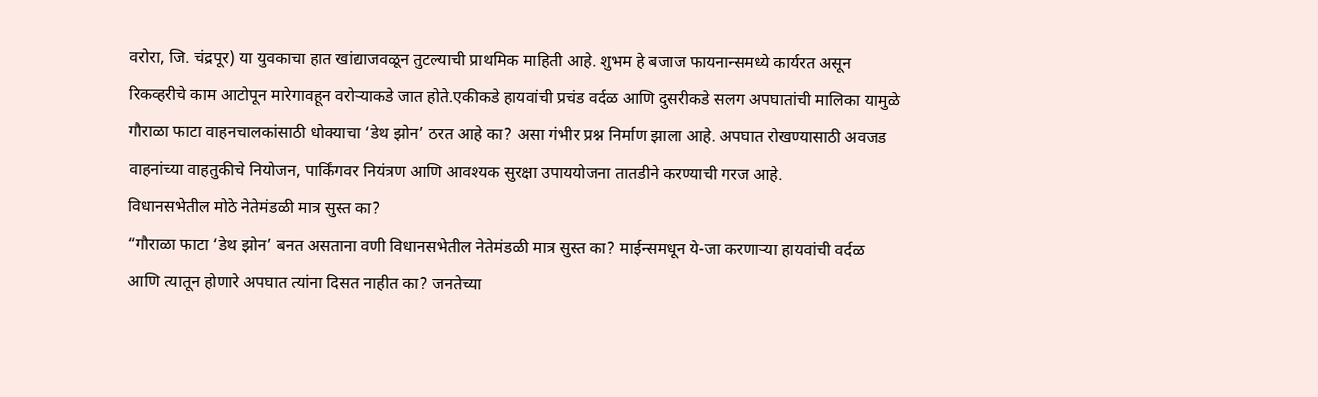वरोरा, जि. चंद्रपूर) या युवकाचा हात खांद्याजवळून तुटल्याची प्राथमिक माहिती आहे. शुभम हे बजाज फायनान्समध्ये कार्यरत असून रिकव्हरीचे काम आटोपून मारेगावहून वरोऱ्याकडे जात होते.एकीकडे हायवांची प्रचंड वर्दळ आणि दुसरीकडे सलग अपघातांची मालिका यामुळे गौराळा फाटा वाहनचालकांसाठी धोक्याचा ‘डेथ झोन’ ठरत आहे का? असा गंभीर प्रश्न निर्माण झाला आहे. अपघात रोखण्यासाठी अवजड वाहनांच्या वाहतुकीचे नियोजन, पार्किंगवर नियंत्रण आणि आवश्यक सुरक्षा उपाययोजना तातडीने करण्याची गरज आहे.
विधानसभेतील मोठे नेतेमंडळी मात्र सुस्त का?
“गौराळा फाटा ‘डेथ झोन’ बनत असताना वणी विधानसभेतील नेतेमंडळी मात्र सुस्त का? माईन्समधून ये-जा करणाऱ्या हायवांची वर्दळ आणि त्यातून होणारे अपघात त्यांना दिसत नाहीत का? जनतेच्या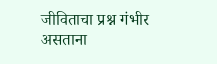जीविताचा प्रश्न गंभीर असताना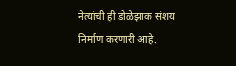नेत्यांची ही डोळेझाक संशय निर्माण करणारी आहे.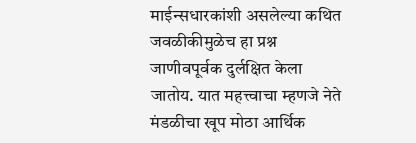माईन्सधारकांशी असलेल्या कथित जवळीकीमुळेच हा प्रश्न जाणीवपूर्वक दुर्लक्षित केला जातोय. यात महत्त्वाचा म्हणजे नेते मंडळीचा खूप मोठा आर्थिक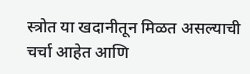स्त्रोत या खदानीतून मिळत असल्याची चर्चा आहेत आणि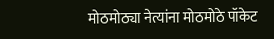मोठमोठ्या नेत्यांना मोठमोठे पॉकेट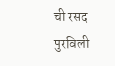ची रसद पुरविली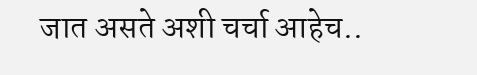जात असते अशी चर्चा आहेच..